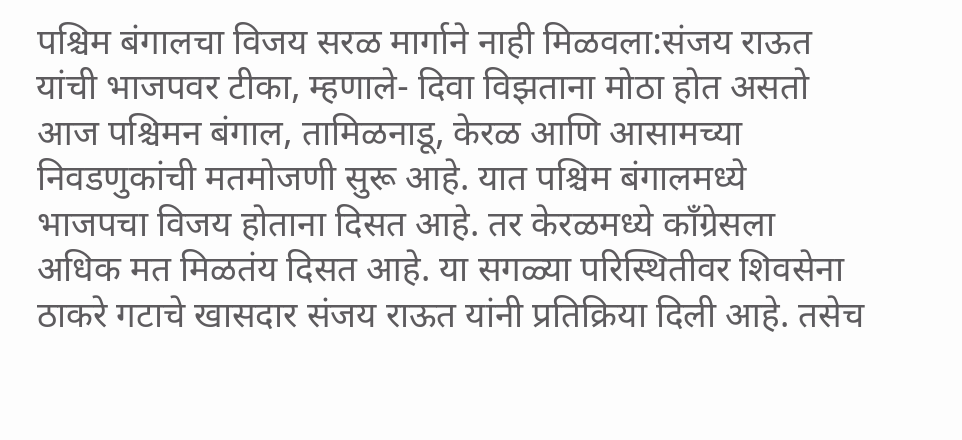पश्चिम बंगालचा विजय सरळ मार्गाने नाही मिळवला:संजय राऊत यांची भाजपवर टीका, म्हणाले- दिवा विझताना मोठा होत असतो
आज पश्चिमन बंगाल, तामिळनाडू, केरळ आणि आसामच्या निवडणुकांची मतमोजणी सुरू आहे. यात पश्चिम बंगालमध्ये भाजपचा विजय होताना दिसत आहे. तर केरळमध्ये कॉंग्रेसला अधिक मत मिळतंय दिसत आहे. या सगळ्या परिस्थितीवर शिवसेना ठाकरे गटाचे खासदार संजय राऊत यांनी प्रतिक्रिया दिली आहे. तसेच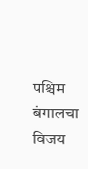पश्चिम बंगालचा विजय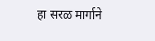हा सरळ मार्गाने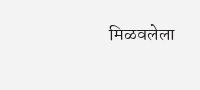मिळवलेला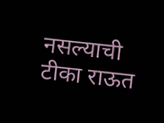नसल्याची टीका राऊत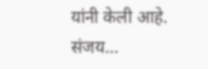यांनी केली आहे. संजय…